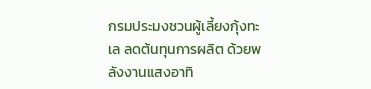กรมประมงชวนผู้เลี้ยงกุ้งทะเล ลดต้นทุนการผลิต ด้วยพลังงานแสงอาทิ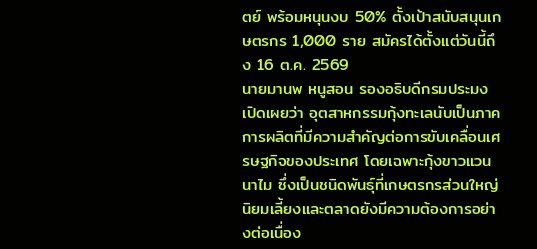ตย์ พร้อมหนุนงบ 50% ตั้งเป้าสนับสนุนเกษตรกร 1,000 ราย สมัครได้ตั้งแต่วันนี้ถึง 16 ต.ค. 2569
นายมานพ หนูสอน รองอธิบดีกรมประมง เปิดเผยว่า อุตสาหกรรมกุ้งทะเลนับเป็นภาคการผลิตที่มีความสำคัญต่อการขับเคลื่อนเศรษฐกิจของประเทศ โดยเฉพาะกุ้งขาวแวนนาไม ซึ่งเป็นชนิดพันธุ์ที่เกษตรกรส่วนใหญ่นิยมเลี้ยงและตลาดยังมีความต้องการอย่างต่อเนื่อง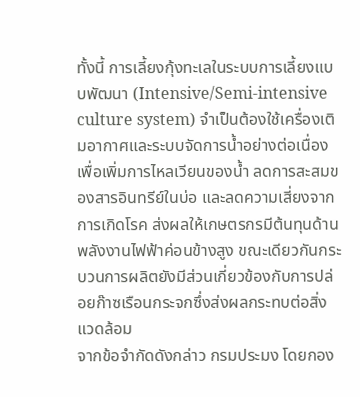ทั้งนี้ การเลี้ยงกุ้งทะเลในระบบการเลี้ยงแบบพัฒนา (Intensive/Semi-intensive culture system) จำเป็นต้องใช้เครื่องเติมอากาศและระบบจัดการน้ำอย่างต่อเนื่อง เพื่อเพิ่มการไหลเวียนของน้ำ ลดการสะสมของสารอินทรีย์ในบ่อ และลดความเสี่ยงจากการเกิดโรค ส่งผลให้เกษตรกรมีต้นทุนด้านพลังงานไฟฟ้าค่อนข้างสูง ขณะเดียวกันกระบวนการผลิตยังมีส่วนเกี่ยวข้องกับการปล่อยก๊าซเรือนกระจกซึ่งส่งผลกระทบต่อสิ่งแวดล้อม
จากข้อจำกัดดังกล่าว กรมประมง โดยกอง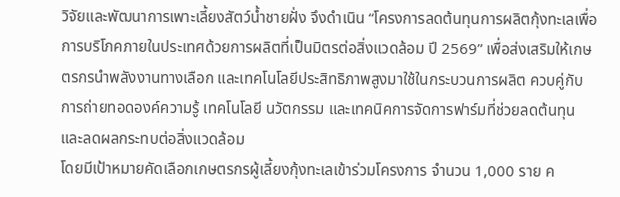วิจัยและพัฒนาการเพาะเลี้ยงสัตว์น้ำชายฝั่ง จึงดำเนิน “โครงการลดต้นทุนการผลิตกุ้งทะเลเพื่อการบริโภคภายในประเทศด้วยการผลิตที่เป็นมิตรต่อสิ่งแวดล้อม ปี 2569” เพื่อส่งเสริมให้เกษตรกรนำพลังงานทางเลือก และเทคโนโลยีประสิทธิภาพสูงมาใช้ในกระบวนการผลิต ควบคู่กับการถ่ายทอดองค์ความรู้ เทคโนโลยี นวัตกรรม และเทคนิคการจัดการฟาร์มที่ช่วยลดต้นทุน และลดผลกระทบต่อสิ่งแวดล้อม
โดยมีเป้าหมายคัดเลือกเกษตรกรผู้เลี้ยงกุ้งทะเลเข้าร่วมโครงการ จำนวน 1,000 ราย ค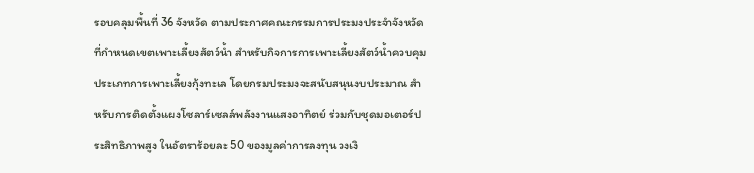รอบคลุมพื้นที่ 36 จังหวัด ตามประกาศคณะกรรมการประมงประจำจังหวัด ที่กำหนดเขตเพาะเลี้ยงสัตว์น้ำ สำหรับกิจการการเพาะเลี้ยงสัตว์น้ำควบคุม ประเภทการเพาะเลี้ยงกุ้งทะเล โดยกรมประมงจะสนับสนุนงบประมาณ สำหรับการติดตั้งแผงโซลาร์เซลล์พลังงานแสงอาทิตย์ ร่วมกับชุดมอเตอร์ประสิทธิภาพสูง ในอัตราร้อยละ 50 ของมูลค่าการลงทุน วงเงิ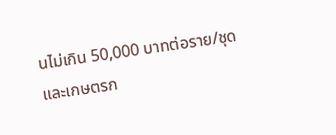นไม่เกิน 50,000 บาทต่อราย/ชุด
และเกษตรก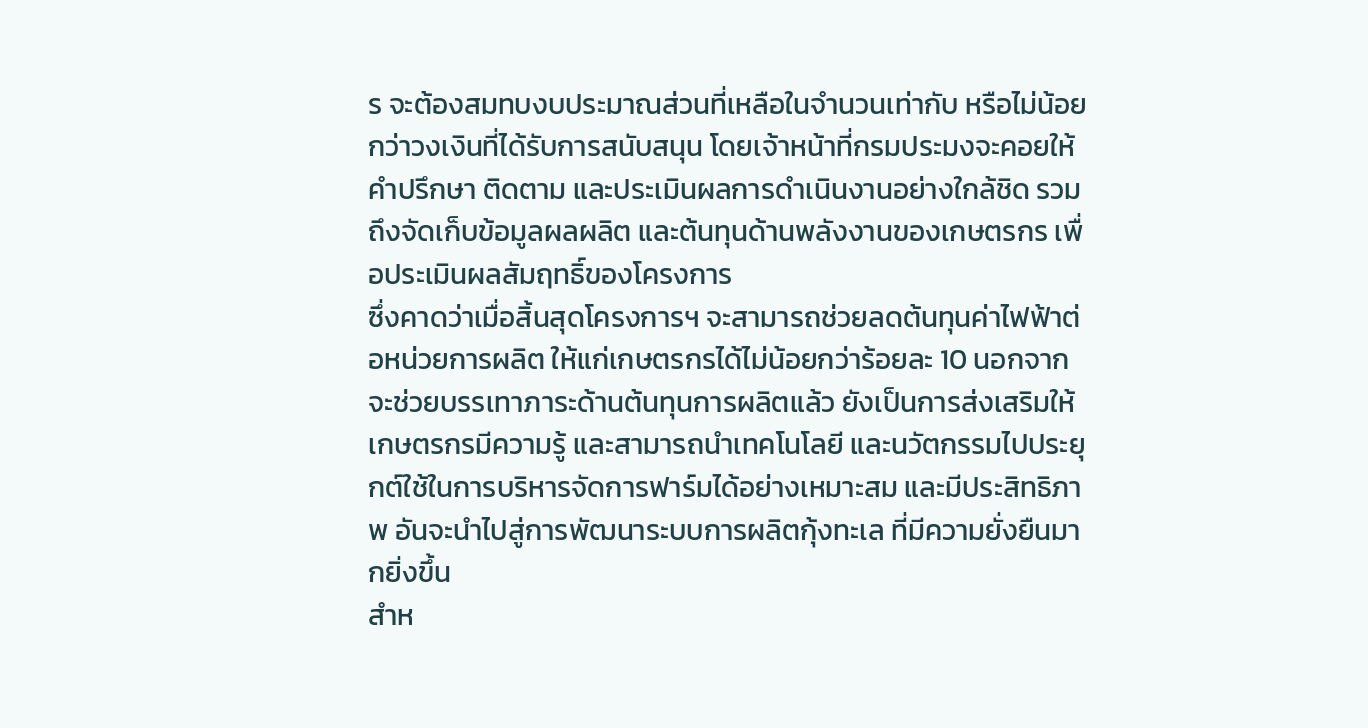ร จะต้องสมทบงบประมาณส่วนที่เหลือในจำนวนเท่ากับ หรือไม่น้อยกว่าวงเงินที่ได้รับการสนับสนุน โดยเจ้าหน้าที่กรมประมงจะคอยให้คำปรึกษา ติดตาม และประเมินผลการดำเนินงานอย่างใกล้ชิด รวมถึงจัดเก็บข้อมูลผลผลิต และต้นทุนด้านพลังงานของเกษตรกร เพื่อประเมินผลสัมฤทธิ์ของโครงการ
ซึ่งคาดว่าเมื่อสิ้นสุดโครงการฯ จะสามารถช่วยลดต้นทุนค่าไฟฟ้าต่อหน่วยการผลิต ให้แก่เกษตรกรได้ไม่น้อยกว่าร้อยละ 10 นอกจากจะช่วยบรรเทาภาระด้านต้นทุนการผลิตแล้ว ยังเป็นการส่งเสริมให้เกษตรกรมีความรู้ และสามารถนำเทคโนโลยี และนวัตกรรมไปประยุกต์ใช้ในการบริหารจัดการฟาร์มได้อย่างเหมาะสม และมีประสิทธิภาพ อันจะนำไปสู่การพัฒนาระบบการผลิตกุ้งทะเล ที่มีความยั่งยืนมากยิ่งขึ้น
สำห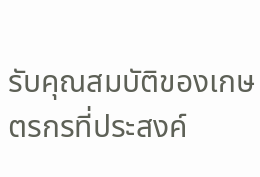รับคุณสมบัติของเกษตรกรที่ประสงค์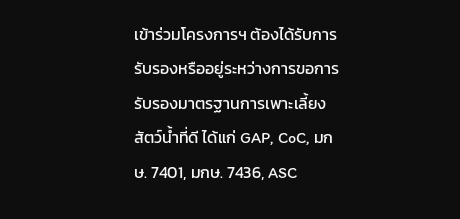เข้าร่วมโครงการฯ ต้องได้รับการรับรองหรืออยู่ระหว่างการขอการรับรองมาตรฐานการเพาะเลี้ยงสัตว์น้ำที่ดี ได้แก่ GAP, CoC, มกษ. 7401, มกษ. 7436, ASC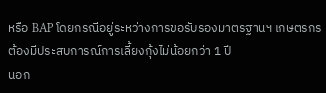หรือ BAP โดยกรณีอยู่ระหว่างการขอรับรองมาตรฐานฯ เกษตรกรต้องมีประสบการณ์การเลี้ยงกุ้งไม่น้อยกว่า 1 ปี
นอก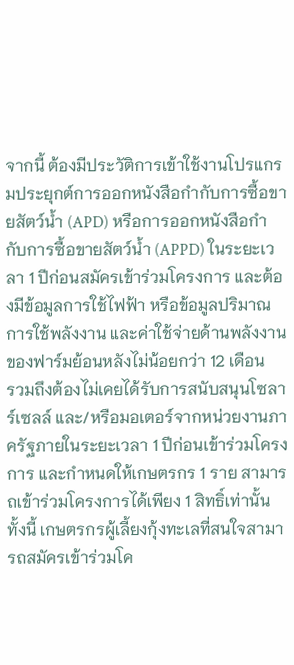จากนี้ ต้องมีประวัติการเข้าใช้งานโปรแกรมประยุกต์การออกหนังสือกำกับการซื้อขายสัตว์น้ำ (APD) หรือการออกหนังสือกำกับการซื้อขายสัตว์น้ำ (APPD) ในระยะเวลา 1 ปีก่อนสมัครเข้าร่วมโครงการ และต้องมีข้อมูลการใช้ไฟฟ้า หรือข้อมูลปริมาณการใช้พลังงาน และค่าใช้จ่ายด้านพลังงานของฟาร์มย้อนหลังไม่น้อยกว่า 12 เดือน
รวมถึงต้องไม่เคยได้รับการสนับสนุนโซลาร์เซลล์ และ/หรือมอเตอร์จากหน่วยงานภาครัฐภายในระยะเวลา 1 ปีก่อนเข้าร่วมโครงการ และกำหนดให้เกษตรกร 1 ราย สามารถเข้าร่วมโครงการได้เพียง 1 สิทธิ์เท่านั้น
ทั้งนี้ เกษตรกรผู้เลี้ยงกุ้งทะเลที่สนใจสามารถสมัครเข้าร่วมโค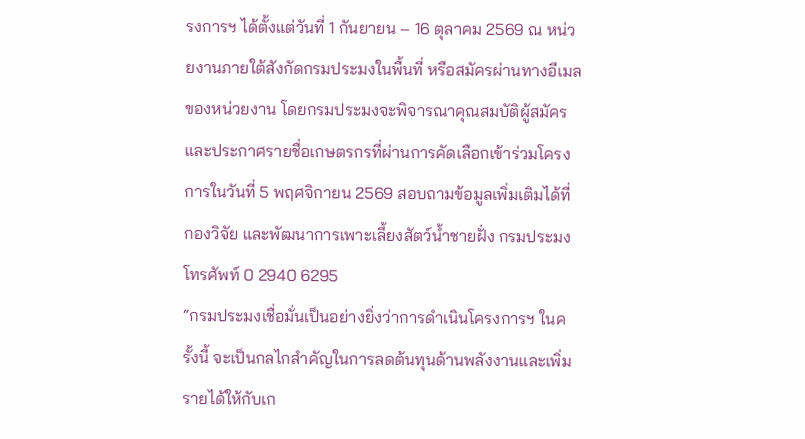รงการฯ ได้ตั้งแต่วันที่ 1 กันยายน – 16 ตุลาคม 2569 ณ หน่วยงานภายใต้สังกัดกรมประมงในพื้นที่ หรือสมัครผ่านทางอีเมลของหน่วยงาน โดยกรมประมงจะพิจารณาคุณสมบัติผู้สมัคร และประกาศรายชื่อเกษตรกรที่ผ่านการคัดเลือกเข้าร่วมโครงการในวันที่ 5 พฤศจิกายน 2569 สอบถามข้อมูลเพิ่มเติมได้ที่ กองวิจัย และพัฒนาการเพาะเลี้ยงสัตว์น้ำชายฝั่ง กรมประมง โทรศัพท์ 0 2940 6295
“กรมประมงเชื่อมั่นเป็นอย่างยิ่งว่าการดำเนินโครงการฯ ในครั้งนี้ จะเป็นกลไกสำคัญในการลดต้นทุนด้านพลังงานและเพิ่มรายได้ให้กับเก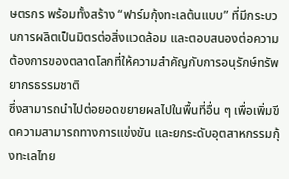ษตรกร พร้อมทั้งสร้าง “ฟาร์มกุ้งทะเลต้นแบบ” ที่มีกระบวนการผลิตเป็นมิตรต่อสิ่งแวดล้อม และตอบสนองต่อความต้องการของตลาดโลกที่ให้ความสำคัญกับการอนุรักษ์ทรัพยากรธรรมชาติ
ซึ่งสามารถนำไปต่อยอดขยายผลไปในพื้นที่อื่น ๆ เพื่อเพิ่มขีดความสามารถทางการแข่งขัน และยกระดับอุตสาหกรรมกุ้งทะเลไทย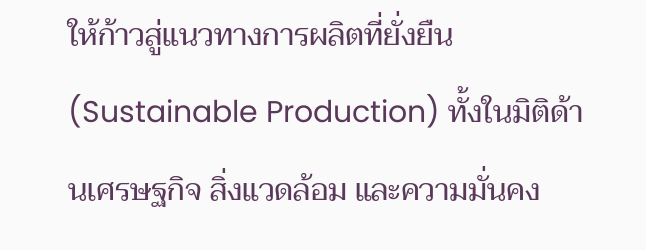ให้ก้าวสู่แนวทางการผลิตที่ยั่งยืน (Sustainable Production) ทั้งในมิติด้านเศรษฐกิจ สิ่งแวดล้อม และความมั่นคง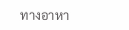ทางอาหา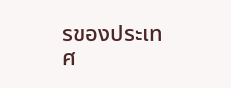รของประเทศ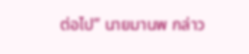ต่อไป” นายมานพ กล่าว